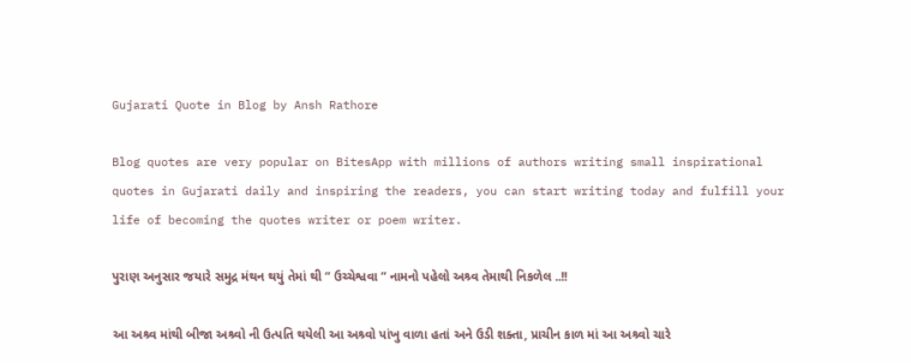Gujarati Quote in Blog by Ansh Rathore

Blog quotes are very popular on BitesApp with millions of authors writing small inspirational quotes in Gujarati daily and inspiring the readers, you can start writing today and fulfill your life of becoming the quotes writer or poem writer.

પુરાણ અનુસાર જયારે સમુદ્ર મંથન થયું તેમાં થી ” ઉચ્ચેશ્વવા ” નામનો પહેલો અશ્ર્વ તેમાથી નિકળેલ ..!!

આ અશ્ર્વ માંથી બીજા અશ્ર્વો ની ઉત્પતિ થયેલી આ અશ્ર્વો પાંખુ વાળા હતાં અને ઉડી શક્તા, પ્રાચીન કાળ માં આ અશ્ર્વો ચારે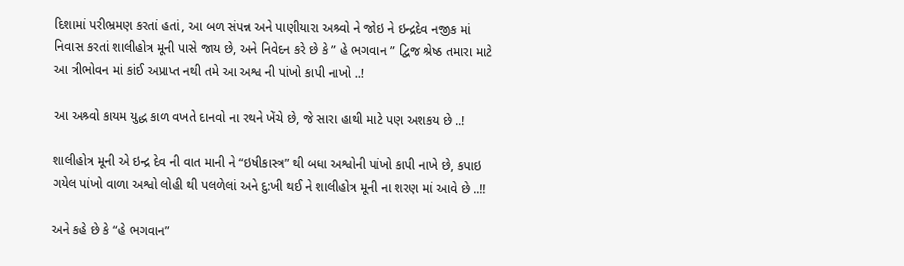દિશામાં પરીભ્રમણ કરતાં હતાં, આ બળ સંપન્ન અને પાણીયારા અશ્ર્વો ને જોઇ ને ઇન્દ્રદેવ નજીક માં નિવાસ કરતાં શાલીહોત્ર મૂની પાસે જાય છે, અને નિવેદન કરે છે કે ” હે ભગવાન ” દ્વિજ શ્રેષ્ઠ તમારા માટે આ ત્રીભોવન માં કાંઈ અપ્રાપ્ત નથી તમે આ અશ્વ ની પાંખો કાપી નાખો ..!

આ અશ્ર્વો કાયમ યુદ્ધ કાળ વખતે દાનવો ના રથને ખેંચે છે, જે સારા હાથી માટે પણ અશકય છે ..!

શાલીહોત્ર મૂની એ ઇન્દ્ર દેવ ની વાત માની ને “ઇષીકાસ્ત્ર” થી બધા અશ્વોની પાંખો કાપી નાખે છે, કપાઇ ગયેલ પાંખો વાળા અશ્વો લોહી થી પલળેલાં અને દુ:ખી થઈ ને શાલીહોત્ર મૂની ના શરણ માં આવે છે ..!!

અને કહે છે કે “હે ભગવાન”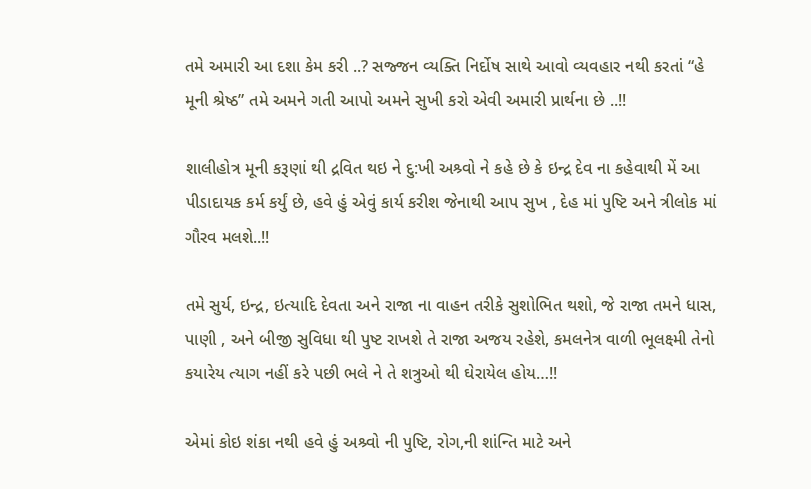તમે અમારી આ દશા કેમ કરી ..? સજ્જન વ્યક્તિ નિર્દોષ સાથે આવો વ્યવહાર નથી કરતાં “હે મૂની શ્રેષ્ઠ” તમે અમને ગતી આપો અમને સુખી કરો એવી અમારી પ્રાર્થના છે ..!!

શાલીહોત્ર મૂની કરૂણાં થી દ્રવિત થઇ ને દુ:ખી અશ્ર્વો ને કહે છે કે ઇન્દ્ર દેવ ના કહેવાથી મેં આ પીડાદાયક કર્મ કર્યું છે, હવે હું એવું કાર્ય કરીશ જેનાથી આપ સુખ , દેહ માં પુષ્ટિ અને ત્રીલોક માં ગૌરવ મલશે..!!

તમે સુર્ય, ઇન્દ્ર, ઇત્યાદિ દેવતા અને રાજા ના વાહન તરીકે સુશોભિત થશો, જે રાજા તમને ધાસ, પાણી , અને બીજી સુવિધા થી પુષ્ટ રાખશે તે રાજા અજય રહેશે, કમલનેત્ર વાળી ભૂલક્ષ્મી તેનો કયારેય ત્યાગ નહીં કરે પછી ભલે ને તે શત્રુઓ થી ઘેરાયેલ હોય…!!

એમાં કોઇ શંકા નથી હવે હું અશ્ર્વો ની પુષ્ટિ, રોગ,ની શાંન્તિ માટે અને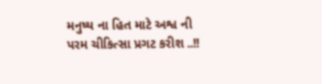મનુષ્ય ના હિત માટે અશ્વ ની પરમ ચીકિત્સા પ્રગટ કરીશ ..!!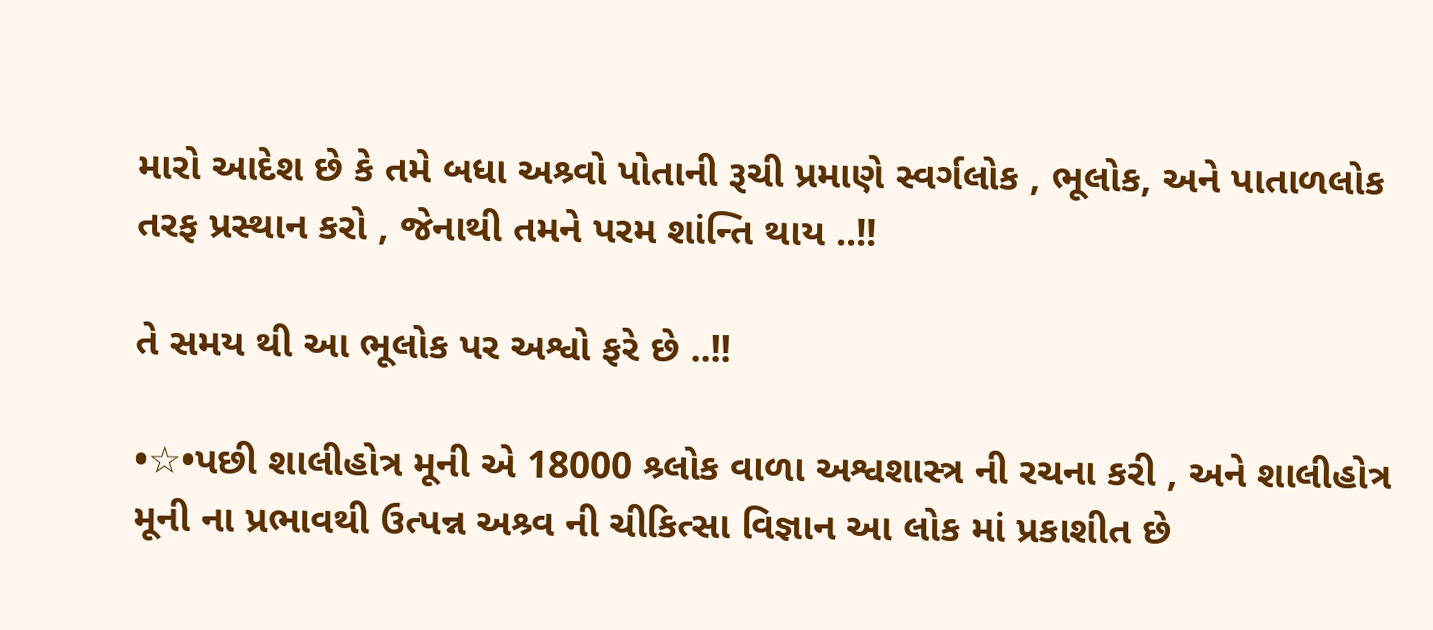મારો આદેશ છે કે તમે બધા અશ્ર્વો પોતાની રૂચી પ્રમાણે સ્વર્ગલોક , ભૂલોક, અને પાતાળલોક તરફ પ્રસ્થાન કરો , જેનાથી તમને પરમ શાંન્તિ થાય ..!!

તે સમય થી આ ભૂલોક પર અશ્વો ફરે છે ..!!

•☆•પછી શાલીહોત્ર મૂની એ 18000 શ્ર્લોક વાળા અશ્વશાસ્ત્ર ની રચના કરી , અને શાલીહોત્ર મૂની ના પ્રભાવથી ઉત્પન્ન અશ્ર્વ ની ચીકિત્સા વિજ્ઞાન આ લોક માં પ્રકાશીત છે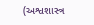(અશ્વશાસ્ત્ર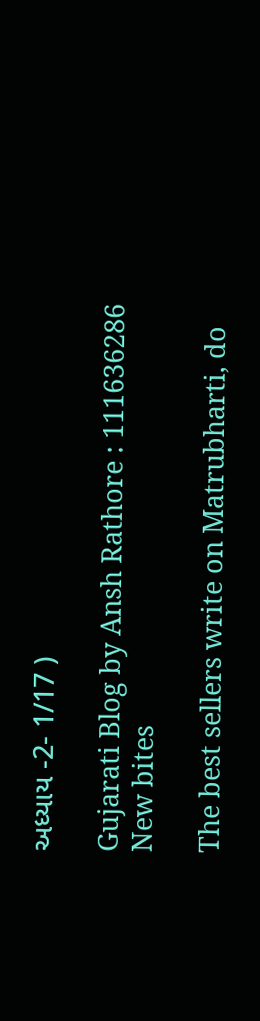અધ્યાય -2- 1/17 )

Gujarati Blog by Ansh Rathore : 111636286
New bites

The best sellers write on Matrubharti, do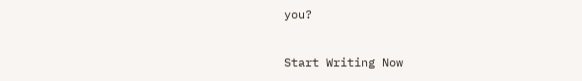you?

Start Writing Now